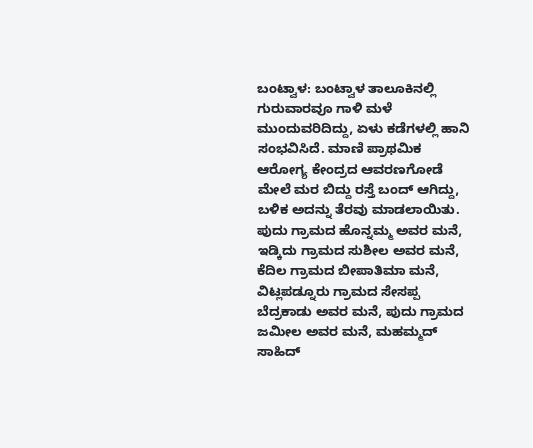ಬಂಟ್ವಾಳ: ಬಂಟ್ವಾಳ ತಾಲೂಕಿನಲ್ಲಿ ಗುರುವಾರವೂ ಗಾಳಿ ಮಳೆ ಮುಂದುವರಿದಿದ್ದು, ಏಳು ಕಡೆಗಳಲ್ಲಿ ಹಾನಿ ಸಂಭವಿಸಿದೆ. ಮಾಣಿ ಪ್ರಾಥಮಿಕ ಆರೋಗ್ಯ ಕೇಂದ್ರದ ಆವರಣಗೋಡೆ ಮೇಲೆ ಮರ ಬಿದ್ದು ರಸ್ತೆ ಬಂದ್ ಆಗಿದ್ದು, ಬಳಿಕ ಅದನ್ನು ತೆರವು ಮಾಡಲಾಯಿತು. ಪುದು ಗ್ರಾಮದ ಹೊನ್ನಮ್ಮ ಅವರ ಮನೆ, ಇಡ್ಕಿದು ಗ್ರಾಮದ ಸುಶೀಲ ಅವರ ಮನೆ, ಕೆದಿಲ ಗ್ರಾಮದ ಬೀಪಾತಿಮಾ ಮನೆ, ವಿಟ್ಲಪಡ್ನೂರು ಗ್ರಾಮದ ಸೇಸಪ್ಪ ಬೆದ್ರಕಾಡು ಅವರ ಮನೆ, ಪುದು ಗ್ರಾಮದ ಜಮೀಲ ಅವರ ಮನೆ, ಮಹಮ್ಮದ್ ಸಾಹಿದ್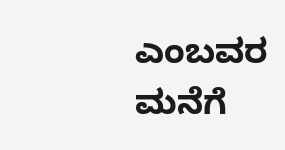ಎಂಬವರ ಮನೆಗೆ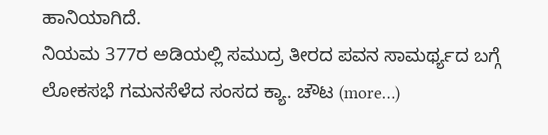ಹಾನಿಯಾಗಿದೆ.
ನಿಯಮ 377ರ ಅಡಿಯಲ್ಲಿ ಸಮುದ್ರ ತೀರದ ಪವನ ಸಾಮರ್ಥ್ಯದ ಬಗ್ಗೆ ಲೋಕಸಭೆ ಗಮನಸೆಳೆದ ಸಂಸದ ಕ್ಯಾ. ಚೌಟ (more…)